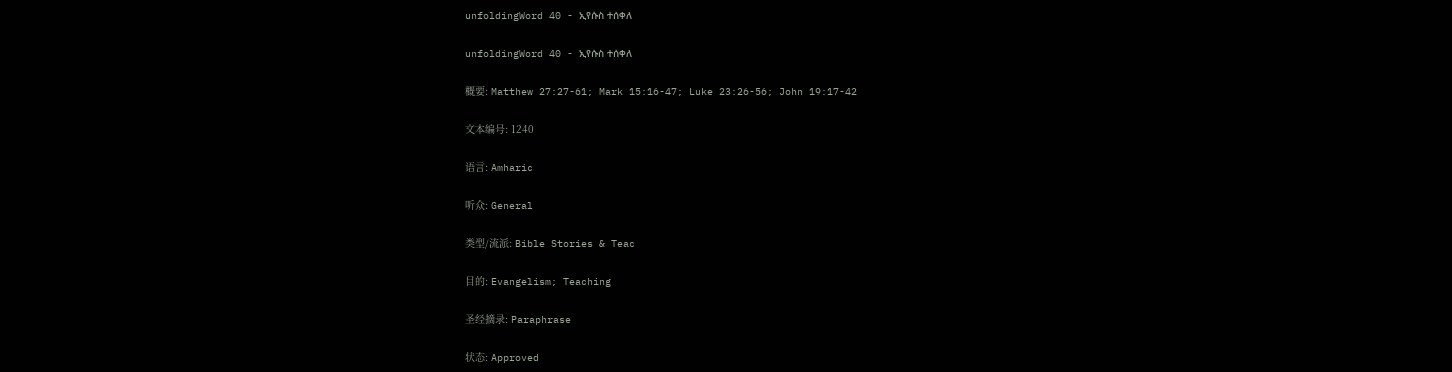unfoldingWord 40 - ኢየሱስ ተሰቀለ

unfoldingWord 40 - ኢየሱስ ተሰቀለ

概要: Matthew 27:27-61; Mark 15:16-47; Luke 23:26-56; John 19:17-42

文本编号: 1240

语言: Amharic

听众: General

类型/流派: Bible Stories & Teac

目的: Evangelism; Teaching

圣经摘录: Paraphrase

状态: Approved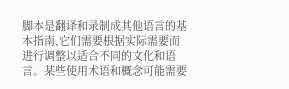脚本是翻译和录制成其他语言的基本指南,它们需要根据实际需要而进行调整以适合不同的文化和语言。某些使用术语和概念可能需要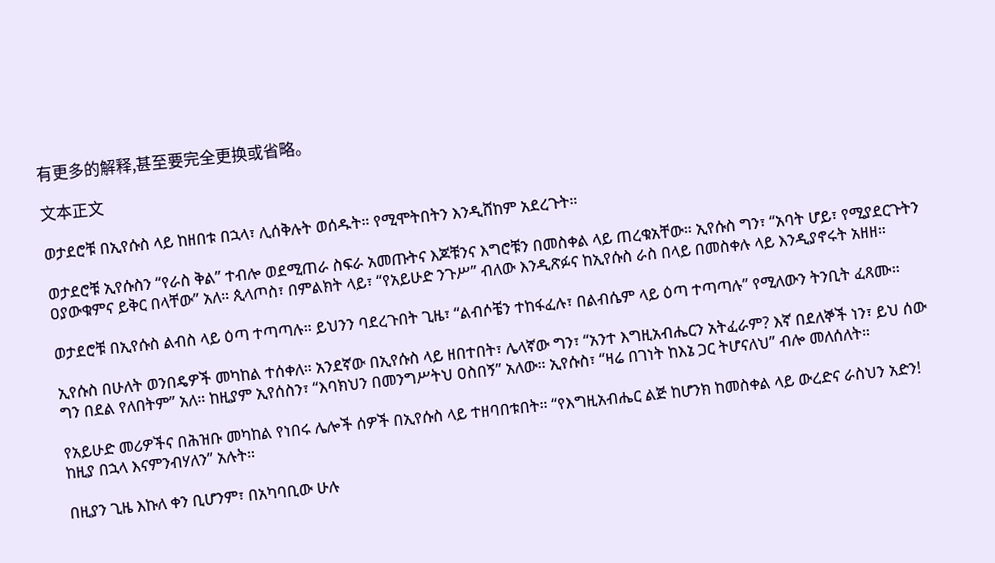有更多的解释,甚至要完全更换或省略。

文本正文

ወታደሮቹ በኢየሱስ ላይ ከዘበቱ በኋላ፣ ሊሰቅሉት ወሰዱት። የሚሞትበትን እንዲሸከም አደረጉት።

ወታደሮቹ ኢየሱስን “የራስ ቅል” ተብሎ ወደሚጠራ ስፍራ አመጡትና እጆቹንና እግሮቹን በመስቀል ላይ ጠረቁአቸው። ኢየሱስ ግን፣ “አባት ሆይ፣ የሚያደርጉትን ዐያውቁምና ይቅር በላቸው” አለ። ጲላጦስ፣ በምልክት ላይ፣ “የአይሁድ ንጉሥ” ብለው እንዲጽፉና ከኢየሱስ ራስ በላይ በመስቀሉ ላይ እንዲያኖሩት አዘዘ።

ወታደሮቹ በኢየሱስ ልብስ ላይ ዕጣ ተጣጣሉ። ይህንን ባደረጉበት ጊዜ፣ “ልብሶቼን ተከፋፈሉ፣ በልብሴም ላይ ዕጣ ተጣጣሉ” የሚለውን ትንቢት ፈጸሙ።

ኢየሱስ በሁለት ወንበዴዎች መካከል ተሰቀለ። አንደኛው በኢየሱስ ላይ ዘበተበት፣ ሌላኛው ግን፣ “አንተ እግዚአብሔርን አትፈራም? እኛ በደለኞች ነን፣ ይህ ሰው ግን በደል የለበትም” አለ። ከዚያም ኢየሰስን፣ “እባክህን በመንግሥትህ ዐስበኝ” አለው። ኢየሱስ፣ “ዛሬ በገነት ከእኔ ጋር ትሆናለህ” ብሎ መለሰለት።

የአይሁድ መሪዎችና በሕዝቡ መካከል የነበሩ ሌሎች ሰዎች በኢየሱስ ላይ ተዘባበቱበት። “የእግዚአብሔር ልጅ ከሆንክ ከመስቀል ላይ ውረድና ራስህን አድን! ከዚያ በኋላ እናምንብሃለን” አሉት።

በዚያን ጊዜ እኩለ ቀን ቢሆንም፣ በአካባቢው ሁሉ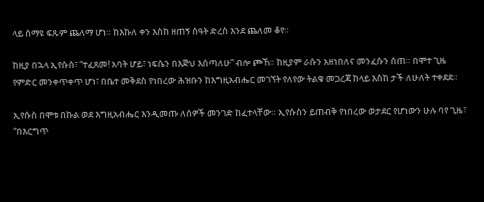ላይ ሰማዩ ፍጹም ጨለማ ሆነ። ከእኩለ ቀን እስከ ዘጠኝ ሰዓት ድረስ እንደ ጨለመ ቆየ።

ከዚያ በኋላ ኢየሱስ፣ “ተፈጸመ! አባት ሆይ፣ ነፍሴን በእጅህ እሰጣለሁ” ብሎ ጮኸ። ከዚያም ራሱን አዘነበለና መንፈሱን ሰጠ። በሞተ ጊዜ የምድር መንቀጥቀጥ ሆነ፣ በቤተ መቅደስ የነበረው ሕዝቡን ከእግዚአብሔር መገኘት የለየው ትልቁ መጋረጃ ከላይ እስከ ታች ለሁለት ተቀደደ።

ኢየሱስ በሞቱ በኩል ወደ እግዚአብሔር እንዲመጡ ለሰዎች መንገድ ከፈተላቸው። ኢየሱስን ይጠብቅ የነበረው ወታደር የሆነውን ሁሉ ባየ ጊዜ፣ “በእርግጥ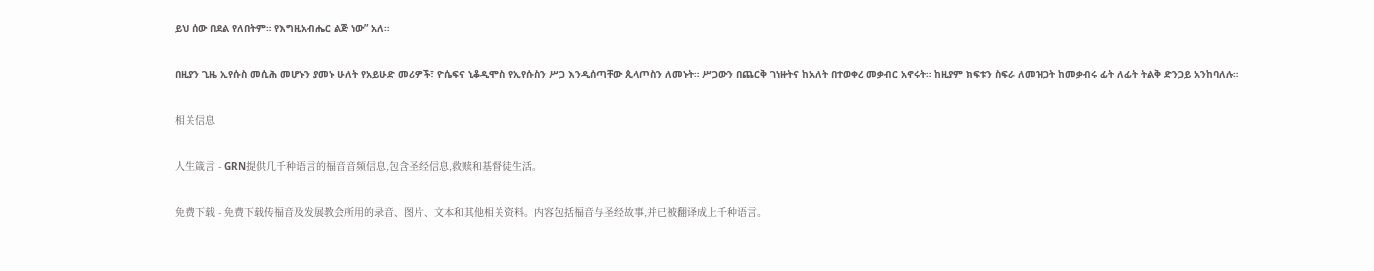ይህ ሰው በደል የለበትም። የእግዚአብሔር ልጅ ነው” አለ።

በዚያን ጊዜ ኢየሱስ መሲሕ መሆኑን ያመኑ ሁለት የአይሁድ መሪዎች፣ ዮሴፍና ኒቆዲሞስ የኢየሱስን ሥጋ እንዲሰጣቸው ጲላጦስን ለመኑት። ሥጋውን በጨርቅ ገነዙትና ከአለት በተወቀረ መቃብር አኖሩት። ከዚያም ክፍቱን ስፍራ ለመዝጋት ከመቃብሩ ፊት ለፊት ትልቅ ድንጋይ አንከባለሉ።

相关信息

人生箴言 - GRN提供几千种语言的福音音频信息,包含圣经信息,救赎和基督徒生活。

免费下载 - 免费下载传福音及发展教会所用的录音、图片、文本和其他相关资料。内容包括福音与圣经故事,并已被翻译成上千种语言。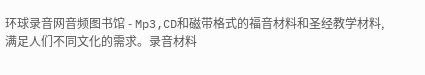环球录音网音频图书馆 - Mp3,CD和磁带格式的福音材料和圣经教学材料,满足人们不同文化的需求。录音材料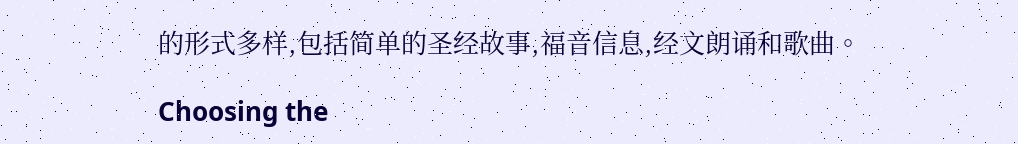的形式多样,包括简单的圣经故事,福音信息,经文朗诵和歌曲。

Choosing the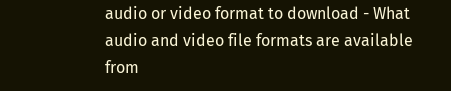audio or video format to download - What audio and video file formats are available from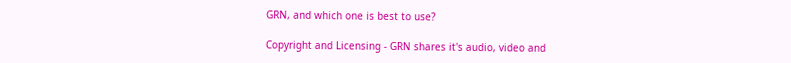GRN, and which one is best to use?

Copyright and Licensing - GRN shares it's audio, video and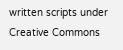written scripts under Creative Commons